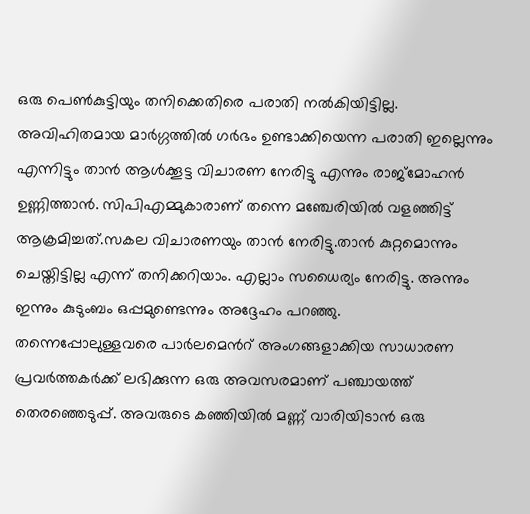ഒരു പെൺകുട്ടിയും തനിക്കെതിരെ പരാതി നൽകിയിട്ടില്ല. അവിഹിതമായ മാർഗ്ഗത്തിൽ ഗർഭം ഉണ്ടാക്കിയെന്ന പരാതി ഇല്ലെന്നും എന്നിട്ടും താൻ ആൾക്കൂട്ട വിചാരണ നേരിട്ടു എന്നും രാജ്മോഹൻ ഉണ്ണിത്താൻ. സിപിഎമ്മുകാരാണ് തന്നെ മഞ്ചേരിയിൽ വളഞ്ഞിട്ട് ആക്രമിച്ചത്.സകല വിചാരണയും താൻ നേരിട്ടു.താൻ കുറ്റമൊന്നും ചെയ്തിട്ടില്ല എന്ന് തനിക്കറിയാം. എല്ലാം സധൈര്യം നേരിട്ടു. അന്നും ഇന്നും കുടുംബം ഒപ്പമുണ്ടെന്നും അദ്ദേഹം പറഞ്ഞു.
തന്നെപ്പോലുള്ളവരെ പാർലമെൻറ് അംഗങ്ങളാക്കിയ സാധാരണ പ്രവർത്തകർക്ക് ലഭിക്കുന്ന ഒരു അവസരമാണ് പഞ്ചായത്ത് തെരഞ്ഞെടുപ്പ്. അവരുടെ കഞ്ഞിയിൽ മണ്ണ് വാരിയിടാൻ ഒരു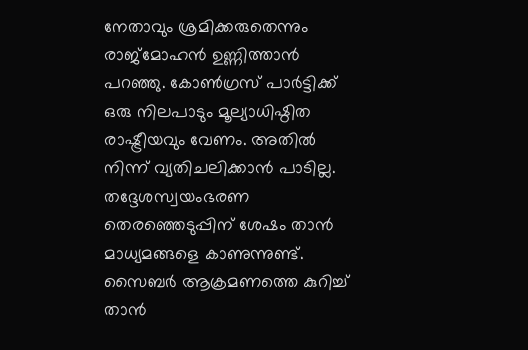നേതാവും ശ്രമിക്കരുതെന്നും രാജ്മോഹൻ ഉണ്ണിത്താൻ പറഞ്ഞു. കോൺഗ്രസ് പാർട്ടിക്ക് ഒരു നിലപാടും മൂല്യാധിഷ്ഠിത രാഷ്ട്രീയവും വേണം. അതിൽ നിന്ന് വ്യതിചലിക്കാൻ പാടില്ല. തദ്ദേശസ്വയംഭരണ തെരഞ്ഞെടുപ്പിന് ശേഷം താൻ മാധ്യമങ്ങളെ കാണുന്നുണ്ട്. സൈബർ ആക്രമണത്തെ കുറിച്ച് താൻ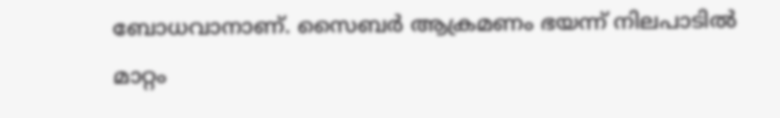ബോധവാനാണ്. സൈബർ ആക്രമണം ഭയന്ന് നിലപാടിൽ മാറ്റം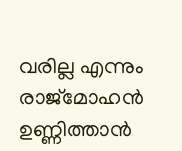വരില്ല എന്നും രാജ്മോഹൻ ഉണ്ണിത്താൻ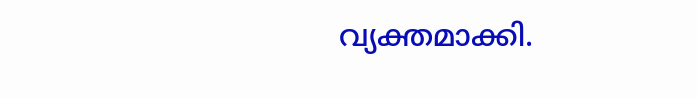വ്യക്തമാക്കി.